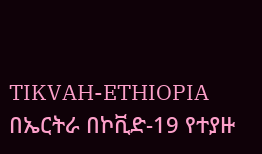TIKVAH-ETHIOPIA
በኤርትራ በኮቪድ-19 የተያዙ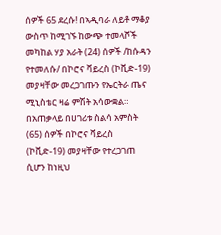ሰዎች 65 ደረሱ! በኣዲባራ ለይቶ ማቆያ ውስጥ ከሚገኙ ከውጭ ተመላሾች መካከል ሃያ አራት (24) ሰዎች /ከሱዳን የተመለሱ/ በኮሮና ቫይረስ (ኮቪድ-19) መያዛቸው መረጋገጡን የኤርትራ ጤና ሚኒስቴር ዛሬ ምሽት አሳውቋል። በአጠቃላይ በሀገሪቱ ስልሳ አምስት (65) ሰዎች በኮሮና ቫይረስ (ኮቪድ-19) መያዛቸው የተረጋገጠ ሲሆን ከነዚህ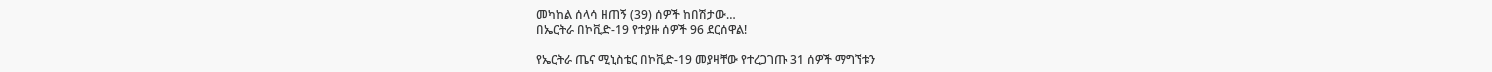መካከል ሰላሳ ዘጠኝ (39) ሰዎች ከበሽታው…
በኤርትራ በኮቪድ-19 የተያዙ ሰዎች 96 ደርሰዋል!

የኤርትራ ጤና ሚኒስቴር በኮቪድ-19 መያዛቸው የተረጋገጡ 31 ሰዎች ማግኘቱን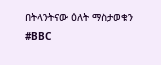በትላንትናው ዕለት ማስታወቁን #BBC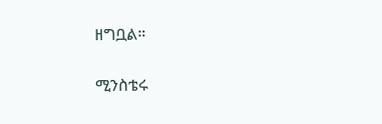ዘግቧል።

ሚንስቴሩ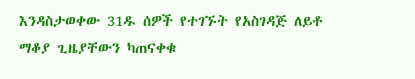እንዳስታወቀው 31ዱ ሰዎች የተገኙት የአስገዳጅ ለይቶ ማቆያ ጊዜያቸውን ካጠናቀቁ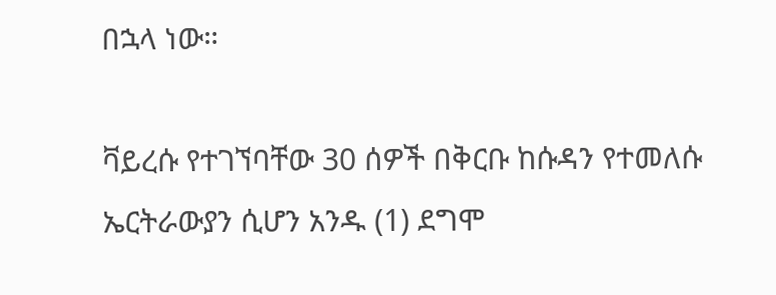በኋላ ነው።

ቫይረሱ የተገኘባቸው 30 ሰዎች በቅርቡ ከሱዳን የተመለሱ ኤርትራውያን ሲሆን አንዱ (1) ደግሞ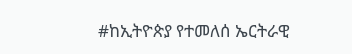#ከኢትዮጵያ የተመለሰ ኤርትራዊ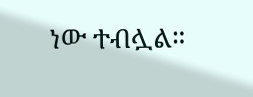ነው ተብሏል።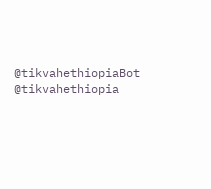@tikvahethiopiaBot @tikvahethiopia